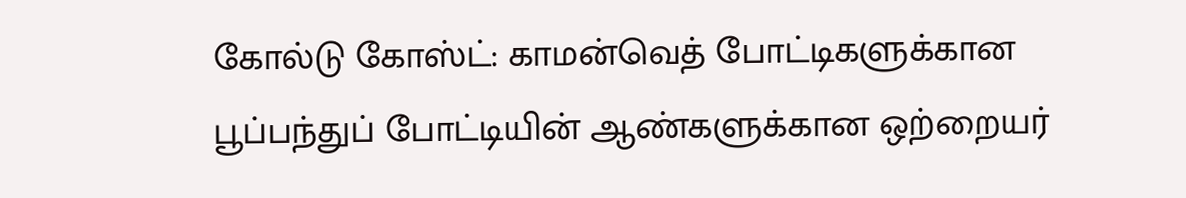கோல்டு கோஸ்ட்: காமன்வெத் போட்டிகளுக்கான பூப்பந்துப் போட்டியின் ஆண்களுக்கான ஒற்றையர்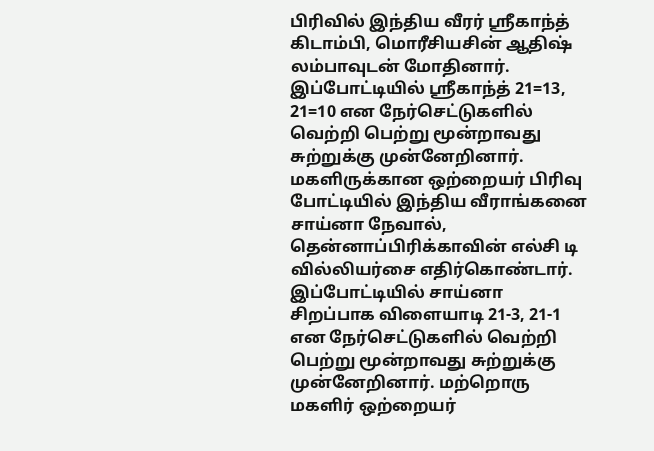பிரிவில் இந்திய வீரர் ஸ்ரீகாந்த் கிடாம்பி, மொரீசியசின் ஆதிஷ் லம்பாவுடன் மோதினார். இப்போட்டியில் ஸ்ரீகாந்த் 21=13, 21=10 என நேர்செட்டுகளில் வெற்றி பெற்று மூன்றாவது சுற்றுக்கு முன்னேறினார். மகளிருக்கான ஒற்றையர் பிரிவு போட்டியில் இந்திய வீராங்கனை சாய்னா நேவால், தென்னாப்பிரிக்காவின் எல்சி டி வில்லியர்சை எதிர்கொண்டார்.
இப்போட்டியில் சாய்னா சிறப்பாக விளையாடி 21-3, 21-1 என நேர்செட்டுகளில் வெற்றி பெற்று மூன்றாவது சுற்றுக்கு முன்னேறினார். மற்றொரு மகளிர் ஒற்றையர்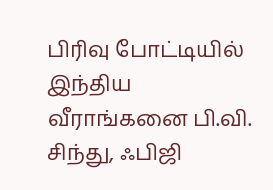பிரிவு போட்டியில் இந்திய வீராங்கனை பி.வி. சிந்து, ஃபிஜி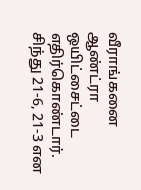வீராங்கனை ஆண்ட்ரா ஒயிட்சைட்டை எதிர்கொண்டார். சிந்து 21-6, 21-3 என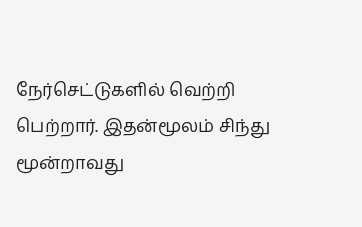நேர்செட்டுகளில் வெற்றி பெற்றார். இதன்மூலம் சிந்து மூன்றாவது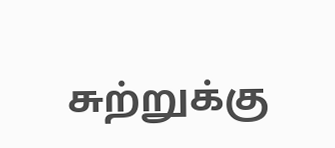சுற்றுக்கு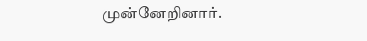முன்னேறினார்.